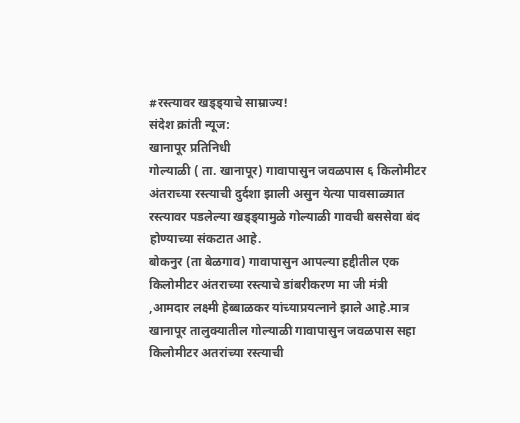#रस्त्यावर खड्ड्याचे साम्राज्य!
संदेश क्रांती न्यूज:
खानापूर प्रतिनिधी
गोल्याळी ( ता. खानापूर) गावापासुन जवळपास ६ किलोमीटर अंतराच्या रस्त्याची दुर्दशा झाली असुन येत्या पावसाळ्यात रस्त्यावर पडलेल्या खड्ड्यामुळे गोल्याळी गावची बससेवा बंद होण्याच्या संकटात आहे.
बोकनुर (ता बेळगाव) गावापासुन आपल्या हद्दीतील एक किलोमीटर अंतराच्या रस्त्याचे डांबरीकरण मा जी मंत्री ,आमदार लक्ष्मी हेब्बाळकर यांच्याप्रयत्नाने झाले आहे.मात्र खानापूर तालुक्यातील गोल्याळी गावापासुन जवळपास सहा किलोमीटर अतरांच्या रस्त्याची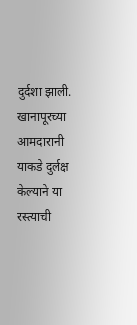दुर्दशा झाली.
खानापूरच्या आमदारानी याकडे दुर्लक्ष केल्याने या रस्त्याची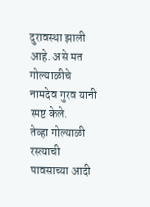दुरावस्था झाली आहे. असे मत गोल्याळीचे नामदेव गुरव यानी स्पष्ट केले.
तेव्हा गोल्याळी रस्त्याची पावसाच्या आदी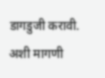डागडुजी करावी. अशी मागणी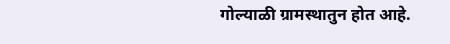गोल्याळी ग्रामस्थातुन होत आहे.